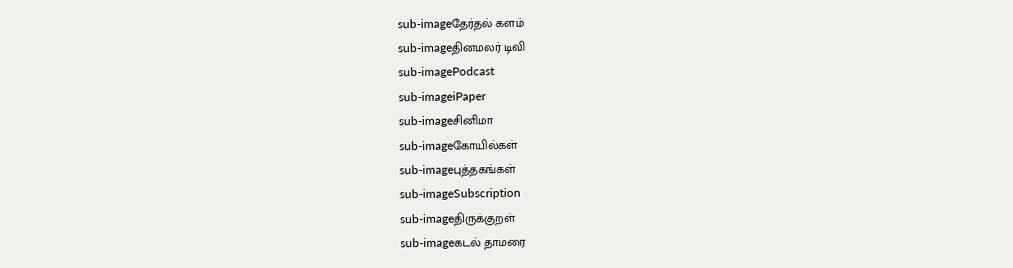sub-imageதேர்தல் களம்
sub-imageதினமலர் டிவி
sub-imagePodcast
sub-imageiPaper
sub-imageசினிமா
sub-imageகோயில்கள்
sub-imageபுத்தகங்கள்
sub-imageSubscription
sub-imageதிருக்குறள்
sub-imageகடல் தாமரை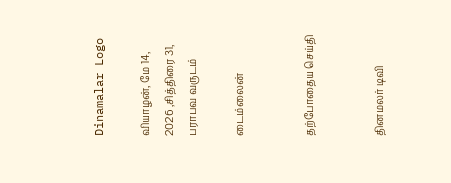Dinamalar Logo

வியாழன், மே 14, 2026 ,சித்திரை 31, பராபவ வருடம்

டைம்லைன்


தற்போதைய செய்தி


தினமலர் டிவி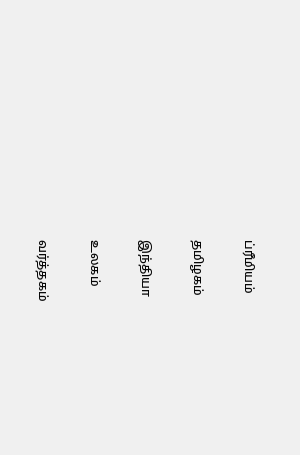ப்ரீமியம்


தமிழகம்


இந்தியா


உலகம்


வர்த்தகம்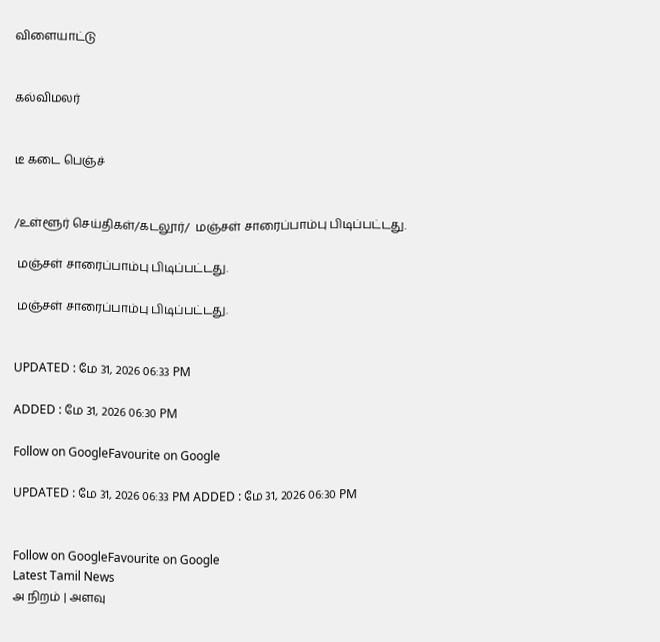விளையாட்டு


கல்விமலர்


டீ கடை பெஞ்ச்


/உள்ளூர் செய்திகள்/கடலூர்/  மஞ்சள் சாரைப்பாம்பு பிடிப்பட்டது.

 மஞ்சள் சாரைப்பாம்பு பிடிப்பட்டது.

 மஞ்சள் சாரைப்பாம்பு பிடிப்பட்டது.


UPDATED : மே 31, 2026 06:33 PM

ADDED : மே 31, 2026 06:30 PM

Follow on GoogleFavourite on Google

UPDATED : மே 31, 2026 06:33 PM ADDED : மே 31, 2026 06:30 PM


Follow on GoogleFavourite on Google
Latest Tamil News
அ நிறம் | அளவு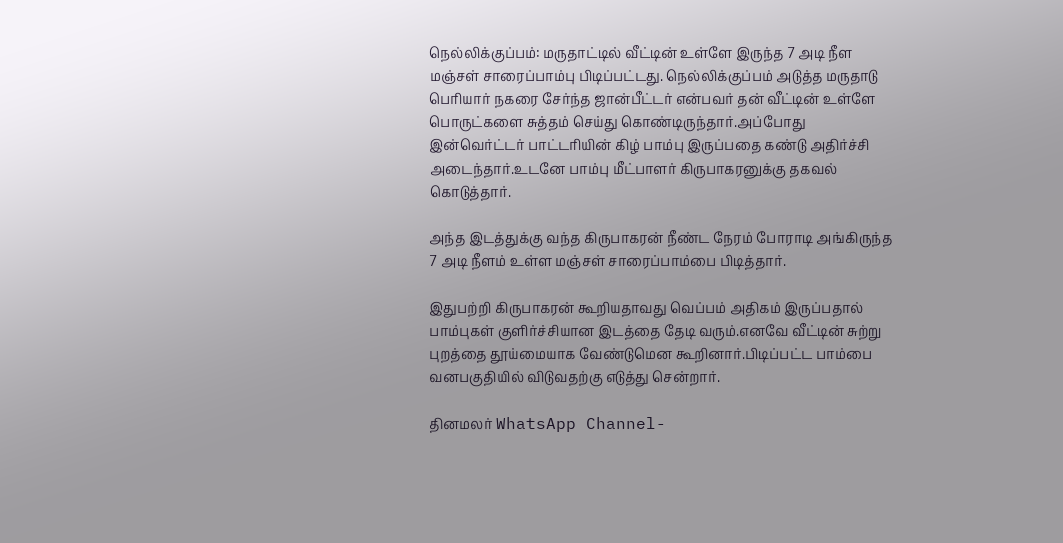நெல்லிக்குப்பம்: மருதாட்டில் வீட்டின் உள்ளே இருந்த 7 அடி நீள மஞ்சள் சாரைப்பாம்பு பிடிப்பட்டது. நெல்லிக்குப்பம் அடுத்த மருதாடு பெரியார் நகரை சேர்ந்த ஜான்பீட்டர் என்பவர் தன் வீட்டின் உள்ளே பொருட்களை சுத்தம் செய்து கொண்டிருந்தார்.அப்போது இன்வெர்ட்டர் பாட்டரியின் கிழ் பாம்பு இருப்பதை கண்டு அதிர்ச்சி அடைந்தார்.உடனே பாம்பு மீட்பாளர் கிருபாகரனுக்கு தகவல் கொடுத்தார்.

அந்த இடத்துக்கு வந்த கிருபாகரன் நீண்ட நேரம் போராடி அங்கிருந்த 7 அடி நீளம் உள்ள மஞ்சள் சாரைப்பாம்பை பிடித்தார்.

இதுபற்றி கிருபாகரன் கூறியதாவது வெப்பம் அதிகம் இருப்பதால் பாம்புகள் குளிர்ச்சியான இடத்தை தேடி வரும்.எனவே வீட்டின் சுற்று புறத்தை தூய்மையாக வேண்டுமென கூறினார்.பிடிப்பட்ட பாம்பை வனபகுதியில் விடுவதற்கு எடுத்து சென்றார்.

தினமலர் WhatsApp Channel-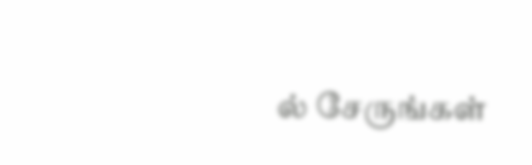ல் சேருங்கள்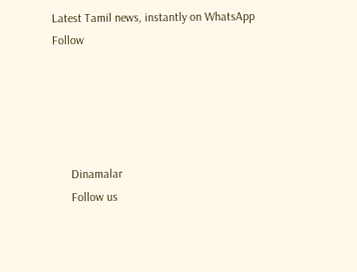Latest Tamil news, instantly on WhatsApp
Follow





      Dinamalar
      Follow us